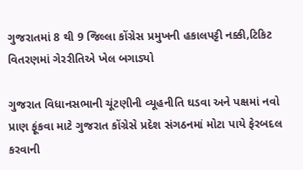ગુજરાતમાં 8 થી 9 જિલ્લા કોંગ્રેસ પ્રમુખની હકાલપટ્ટી નક્કી,ટિકિટ વિતરણમાં ગેરરીતિએ ખેલ બગાડ્યો

ગુજરાત વિધાનસભાની ચૂંટણીની વ્યૂહનીતિ ઘડવા અને પક્ષમાં નવો પ્રાણ ફૂંકવા માટે ગુજરાત કોંગ્રેસે પ્રદેશ સંગઠનમાં મોટા પાયે ફેરબદલ કરવાની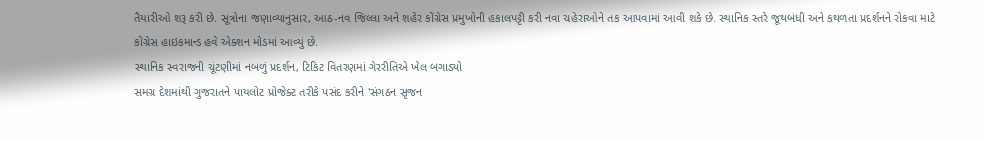તૈયારીઓ શરૂ કરી છે. સૂત્રોના જણાવ્યાનુસાર, આઠ-નવ જિલ્લા અને શહેર કોંગ્રેસ પ્રમુખોની હકાલપટ્ટી કરી નવા ચહેરાઓને તક આપવામાં આવી શકે છે. સ્થાનિક સ્તરે જૂથબંધી અને કથળતા પ્રદર્શનને રોકવા માટે કોંગ્રેસ હાઇકમાન્ડ હવે એક્શન મોડમાં આવ્યું છે.
સ્થાનિક સ્વરાજની ચૂંટણીમાં નબળું પ્રદર્શન, ટિકિટ વિતરણમાં ગેરરીતિએ ખેલ બગાડ્યો
સમગ્ર દેશમાંથી ગુજરાતને પાયલોટ પ્રોજેક્ટ તરીકે પસંદ કરીને 'સંગઠન સૃજન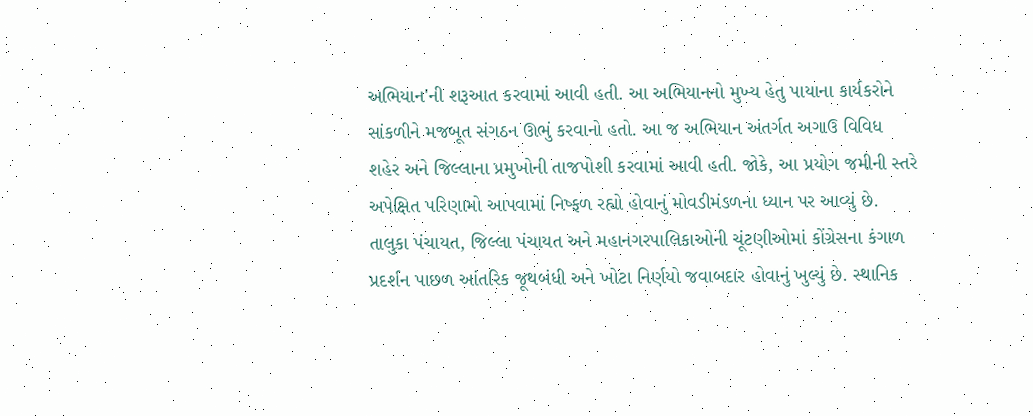અભિયાન'ની શરૂઆત કરવામાં આવી હતી. આ અભિયાનનો મુખ્ય હેતુ પાયાના કાર્યકરોને સાંકળીને મજબૂત સંગઠન ઊભું કરવાનો હતો. આ જ અભિયાન અંતર્ગત અગાઉ વિવિધ શહેર અને જિલ્લાના પ્રમુખોની તાજપોશી કરવામાં આવી હતી. જોકે, આ પ્રયોગ જમીની સ્તરે અપેક્ષિત પરિણામો આપવામાં નિષ્ફળ રહ્યો હોવાનું મોવડીમંડળના ધ્યાન પર આવ્યું છે.
તાલુકા પંચાયત, જિલ્લા પંચાયત અને મહાનગરપાલિકાઓની ચૂંટણીઓમાં કોંગ્રેસના કંગાળ પ્રદર્શન પાછળ આંતરિક જૂથબંધી અને ખોટા નિર્ણયો જવાબદાર હોવાનું ખુલ્યું છે. સ્થાનિક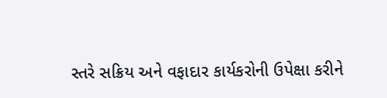સ્તરે સક્રિય અને વફાદાર કાર્યકરોની ઉપેક્ષા કરીને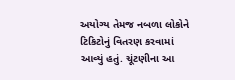અયોગ્ય તેમજ નબળા લોકોને ટિકિટોનું વિતરણ કરવામાં આવ્યું હતું. ચૂંટણીના આ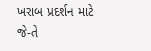ખરાબ પ્રદર્શન માટે જે-તે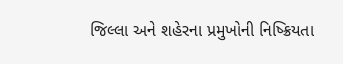જિલ્લા અને શહેરના પ્રમુખોની નિષ્ક્રિયતા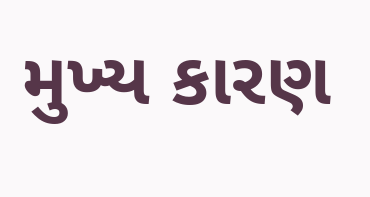મુખ્ય કારણ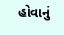હોવાનું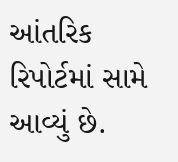આંતરિક રિપોર્ટમાં સામે આવ્યું છે.